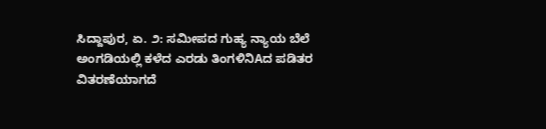ಸಿದ್ದಾಪುರ, ಏ. ೨: ಸಮೀಪದ ಗುಹ್ಯ ನ್ಯಾಯ ಬೆಲೆ ಅಂಗಡಿಯಲ್ಲಿ ಕಳೆದ ಎರಡು ತಿಂಗಳಿನಿAದ ಪಡಿತರ ವಿತರಣೆಯಾಗದೆ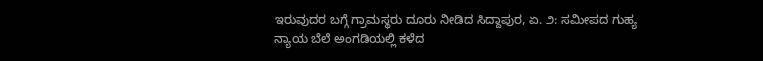ಇರುವುದರ ಬಗ್ಗೆ ಗ್ರಾಮಸ್ಥರು ದೂರು ನೀಡಿದ ಸಿದ್ದಾಪುರ, ಏ. ೨: ಸಮೀಪದ ಗುಹ್ಯ ನ್ಯಾಯ ಬೆಲೆ ಅಂಗಡಿಯಲ್ಲಿ ಕಳೆದ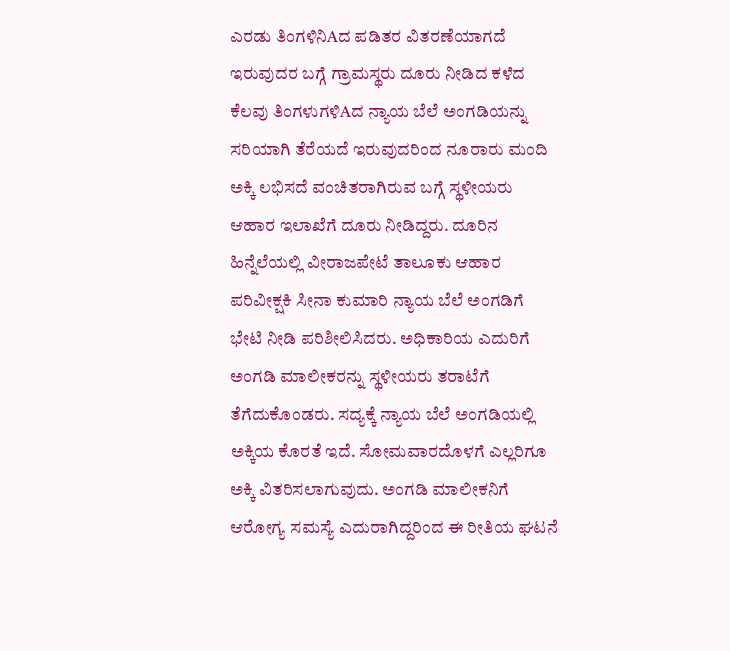ಎರಡು ತಿಂಗಳಿನಿAದ ಪಡಿತರ ವಿತರಣೆಯಾಗದೆ ಇರುವುದರ ಬಗ್ಗೆ ಗ್ರಾಮಸ್ಥರು ದೂರು ನೀಡಿದ ಕಳೆದ ಕೆಲವು ತಿಂಗಳುಗಳಿAದ ನ್ಯಾಯ ಬೆಲೆ ಅಂಗಡಿಯನ್ನು ಸರಿಯಾಗಿ ತೆರೆಯದೆ ಇರುವುದರಿಂದ ನೂರಾರು ಮಂದಿ ಅಕ್ಕಿ ಲಭಿಸದೆ ವಂಚಿತರಾಗಿರುವ ಬಗ್ಗೆ ಸ್ಥಳೀಯರು ಆಹಾರ ಇಲಾಖೆಗೆ ದೂರು ನೀಡಿದ್ದರು. ದೂರಿನ ಹಿನ್ನೆಲೆಯಲ್ಲಿ ವೀರಾಜಪೇಟೆ ತಾಲೂಕು ಆಹಾರ ಪರಿವೀಕ್ಷಕಿ ಸೀನಾ ಕುಮಾರಿ ನ್ಯಾಯ ಬೆಲೆ ಅಂಗಡಿಗೆ ಭೇಟಿ ನೀಡಿ ಪರಿಶೀಲಿಸಿದರು. ಅಧಿಕಾರಿಯ ಎದುರಿಗೆ ಅಂಗಡಿ ಮಾಲೀಕರನ್ನು ಸ್ಥಳೀಯರು ತರಾಟೆಗೆ ತೆಗೆದುಕೊಂಡರು. ಸದ್ಯಕ್ಕೆ ನ್ಯಾಯ ಬೆಲೆ ಅಂಗಡಿಯಲ್ಲಿ ಅಕ್ಕಿಯ ಕೊರತೆ ಇದೆ. ಸೋಮವಾರದೊಳಗೆ ಎಲ್ಲರಿಗೂ ಅಕ್ಕಿ ವಿತರಿಸಲಾಗುವುದು. ಅಂಗಡಿ ಮಾಲೀಕನಿಗೆ ಆರೋಗ್ಯ ಸಮಸ್ಯೆ ಎದುರಾಗಿದ್ದರಿಂದ ಈ ರೀತಿಯ ಘಟನೆ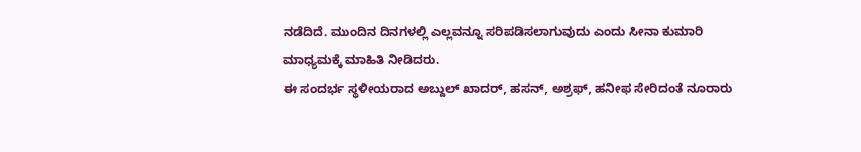ನಡೆದಿದೆ. ಮುಂದಿನ ದಿನಗಳಲ್ಲಿ ಎಲ್ಲವನ್ನೂ ಸರಿಪಡಿಸಲಾಗುವುದು ಎಂದು ಸೀನಾ ಕುಮಾರಿ ಮಾಧ್ಯಮಕ್ಕೆ ಮಾಹಿತಿ ನೀಡಿದರು.
ಈ ಸಂದರ್ಭ ಸ್ಥಳೀಯರಾದ ಅಬ್ದುಲ್ ಖಾದರ್, ಹಸನ್, ಅಶ್ರಫ್, ಹನೀಫ ಸೇರಿದಂತೆ ನೂರಾರು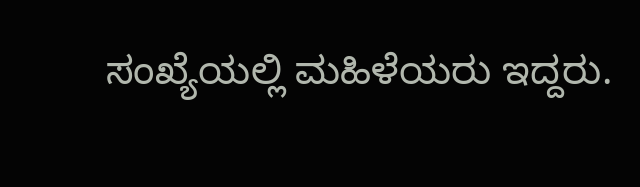ಸಂಖ್ಯೆಯಲ್ಲಿ ಮಹಿಳೆಯರು ಇದ್ದರು.